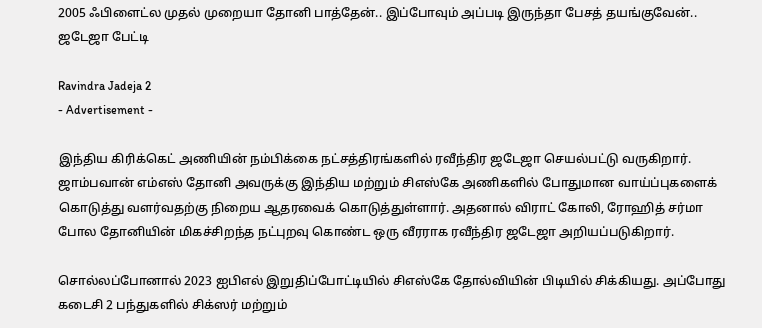2005 ஃபிளைட்ல முதல் முறையா தோனி பாத்தேன்.. இப்போவும் அப்படி இருந்தா பேசத் தயங்குவேன்.. ஜடேஜா பேட்டி

Ravindra Jadeja 2
- Advertisement -

இந்திய கிரிக்கெட் அணியின் நம்பிக்கை நட்சத்திரங்களில் ரவீந்திர ஜடேஜா செயல்பட்டு வருகிறார். ஜாம்பவான் எம்எஸ் தோனி அவருக்கு இந்திய மற்றும் சிஎஸ்கே அணிகளில் போதுமான வாய்ப்புகளைக் கொடுத்து வளர்வதற்கு நிறைய ஆதரவைக் கொடுத்துள்ளார். அதனால் விராட் கோலி, ரோஹித் சர்மா போல தோனியின் மிகச்சிறந்த நட்புறவு கொண்ட ஒரு வீரராக ரவீந்திர ஜடேஜா அறியப்படுகிறார்.

சொல்லப்போனால் 2023 ஐபிஎல் இறுதிப்போட்டியில் சிஎஸ்கே தோல்வியின் பிடியில் சிக்கியது. அப்போது கடைசி 2 பந்துகளில் சிக்ஸர் மற்றும்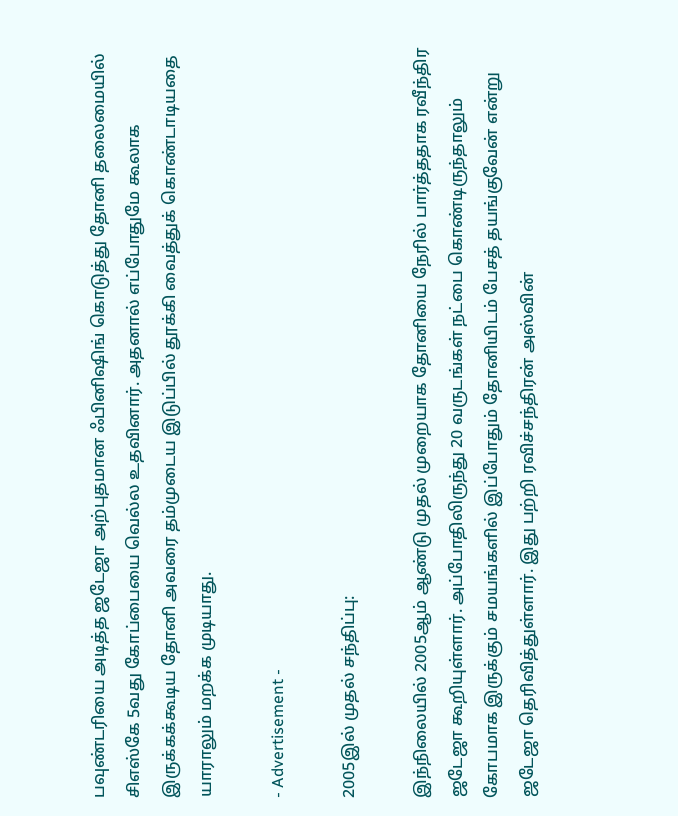பவுண்டரியை அடித்த ஜடேஜா அற்புதமான ஃபினிஷிங் கொடுத்து தோனி தலைமையில் சிஎஸ்கே 5வது கோப்பையை வெல்ல உதவினார். அதனால் எப்போதுமே கூலாக இருக்கக்கூடிய தோனி அவரை தம்முடைய இடுப்பில் தூக்கி வைத்துக் கொண்டாடியதை யாராலும் மறக்க முடியாது.

- Advertisement -

2005இல் முதல் சந்திப்பு:

இந்நிலையில் 2005ஆம் ஆண்டு முதல் முறையாக தோனியை நேரில் பார்த்ததாக ரவீந்திர ஜடேஜா கூறியுள்ளார். அப்போதிலிருந்து 20 வருடங்கள் நட்பை கொண்டிருந்தாலும் கோபமாக இருக்கும் சமயங்களில் இப்போதும் தோனியிடம் பேசத் தயங்குவேன் என்று ஜடேஜா தெரிவித்துள்ளார். இது பற்றி ரவிச்சந்திரன் அஸ்வின்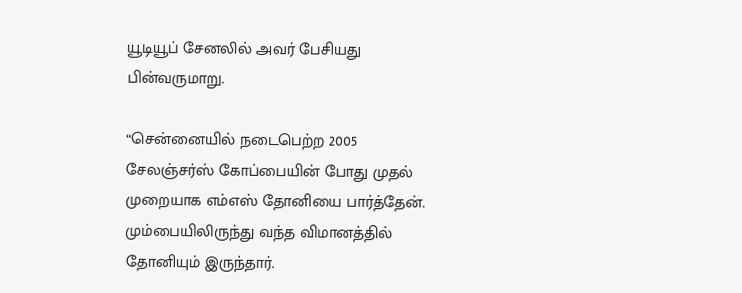யூடியூப் சேனலில் அவர் பேசியது பின்வருமாறு.

“சென்னையில் நடைபெற்ற 2005 சேலஞ்சர்ஸ் கோப்பையின் போது முதல் முறையாக எம்எஸ் தோனியை பார்த்தேன். மும்பையிலிருந்து வந்த விமானத்தில் தோனியும் இருந்தார்.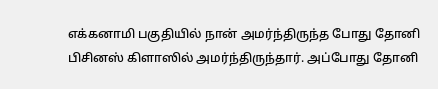எக்கனாமி பகுதியில் நான் அமர்ந்திருந்த போது தோனி பிசினஸ் கிளாஸில் அமர்ந்திருந்தார். அப்போது தோனி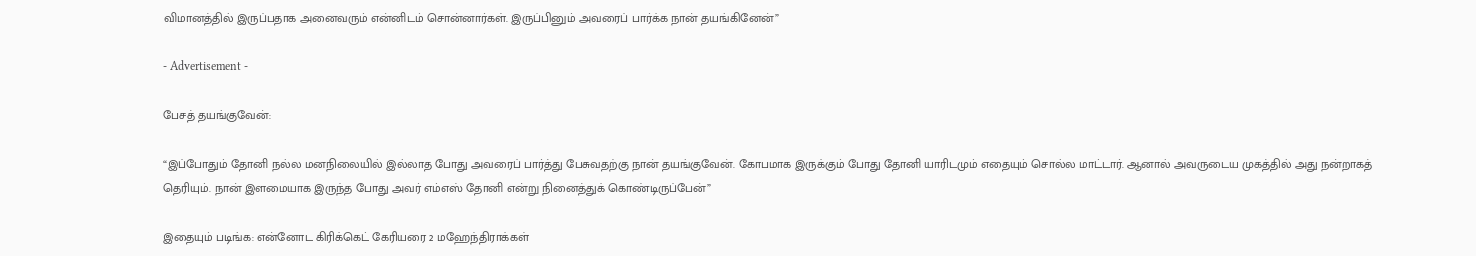விமானத்தில் இருப்பதாக அனைவரும் என்னிடம் சொன்னார்கள். இருப்பினும் அவரைப் பார்க்க நான் தயங்கினேன்”

- Advertisement -

பேசத் தயங்குவேன்:

“இப்போதும் தோனி நல்ல மனநிலையில் இல்லாத போது அவரைப் பார்த்து பேசுவதற்கு நான் தயங்குவேன். கோபமாக இருக்கும் போது தோனி யாரிடமும் எதையும் சொல்ல மாட்டார். ஆனால் அவருடைய முகத்தில் அது நன்றாகத் தெரியும். நான் இளமையாக இருந்த போது அவர் எம்எஸ் தோனி என்று நினைத்துக் கொண்டிருப்பேன்”

இதையும் படிங்க: என்னோட கிரிக்கெட் கேரியரை 2 மஹேந்திராக்கள்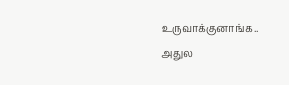உருவாக்குனாங்க.. அதுல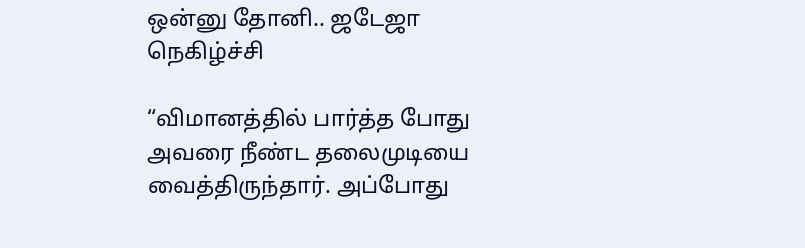ஒன்னு தோனி.. ஜடேஜா நெகிழ்ச்சி

“விமானத்தில் பார்த்த போது அவரை நீண்ட தலைமுடியை வைத்திருந்தார். அப்போது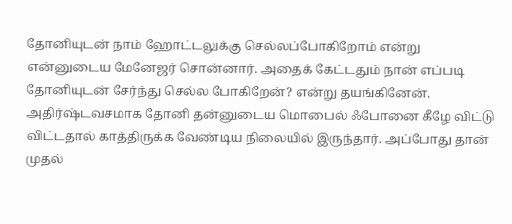தோனியுடன் நாம் ஹோட்டலுக்கு செல்லப்போகிறோம் என்று என்னுடைய மேனேஜர் சொன்னார். அதைக் கேட்டதும் நான் எப்படி தோனியுடன் சேர்ந்து செல்ல போகிறேன்? என்று தயங்கினேன். அதிர்ஷ்டவசமாக தோனி தன்னுடைய மொபைல் ஃபோனை கீழே விட்டு விட்டதால் காத்திருக்க வேண்டிய நிலையில் இருந்தார். அப்போது தான் முதல்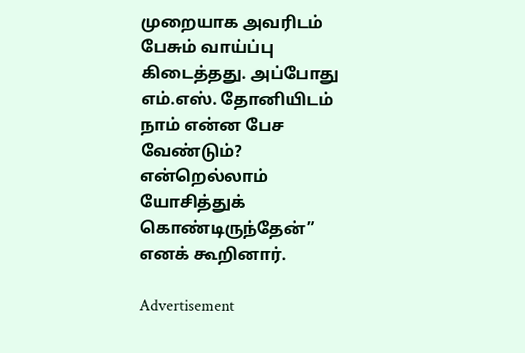முறையாக அவரிடம் பேசும் வாய்ப்பு கிடைத்தது. அப்போது எம்.எஸ். தோனியிடம் நாம் என்ன பேச வேண்டும்? என்றெல்லாம் யோசித்துக் கொண்டிருந்தேன்” எனக் கூறினார்.

Advertisement